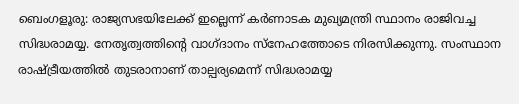ബെംഗളൂരു: രാജ്യസഭയിലേക്ക് ഇല്ലെന്ന് കർണാടക മുഖ്യമന്ത്രി സ്ഥാനം രാജിവച്ച സിദ്ധരാമയ്യ. നേതൃത്വത്തിന്റെ വാഗ്ദാനം സ്നേഹത്തോടെ നിരസിക്കുന്നു. സംസ്ഥാന രാഷ്ട്രീയത്തിൽ തുടരാനാണ് താല്പര്യമെന്ന് സിദ്ധരാമയ്യ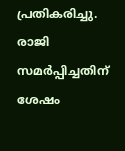പ്രതികരിച്ചു.
രാജി സമർപ്പിച്ചതിന് ശേഷം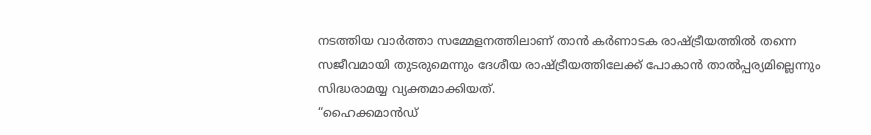നടത്തിയ വാർത്താ സമ്മേളനത്തിലാണ് താൻ കർണാടക രാഷ്ട്രീയത്തിൽ തന്നെ സജീവമായി തുടരുമെന്നും ദേശീയ രാഷ്ട്രീയത്തിലേക്ക് പോകാൻ താൽപ്പര്യമില്ലെന്നും സിദ്ധരാമയ്യ വ്യക്തമാക്കിയത്.
“ഹൈക്കമാൻഡ്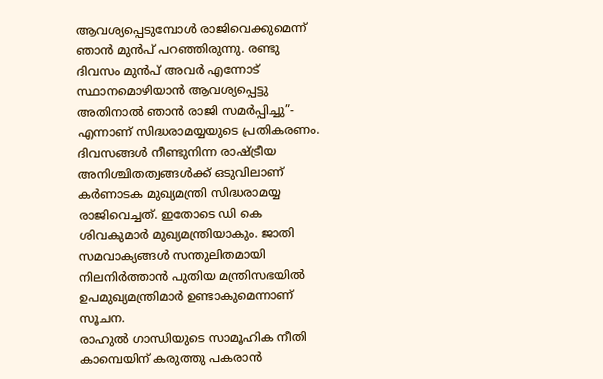ആവശ്യപ്പെടുമ്പോൾ രാജിവെക്കുമെന്ന് ഞാൻ മുൻപ് പറഞ്ഞിരുന്നു. രണ്ടു ദിവസം മുൻപ് അവർ എന്നോട് സ്ഥാനമൊഴിയാൻ ആവശ്യപ്പെട്ടു അതിനാൽ ഞാൻ രാജി സമർപ്പിച്ചു”- എന്നാണ് സിദ്ധരാമയ്യയുടെ പ്രതികരണം.
ദിവസങ്ങൾ നീണ്ടുനിന്ന രാഷ്ട്രീയ അനിശ്ചിതത്വങ്ങൾക്ക് ഒടുവിലാണ് കർണാടക മുഖ്യമന്ത്രി സിദ്ധരാമയ്യ രാജിവെച്ചത്. ഇതോടെ ഡി കെ ശിവകുമാർ മുഖ്യമന്ത്രിയാകും. ജാതി സമവാക്യങ്ങൾ സന്തുലിതമായി നിലനിർത്താൻ പുതിയ മന്ത്രിസഭയിൽ ഉപമുഖ്യമന്ത്രിമാർ ഉണ്ടാകുമെന്നാണ് സൂചന.
രാഹുൽ ഗാന്ധിയുടെ സാമൂഹിക നീതി കാമ്പെയിന് കരുത്തു പകരാൻ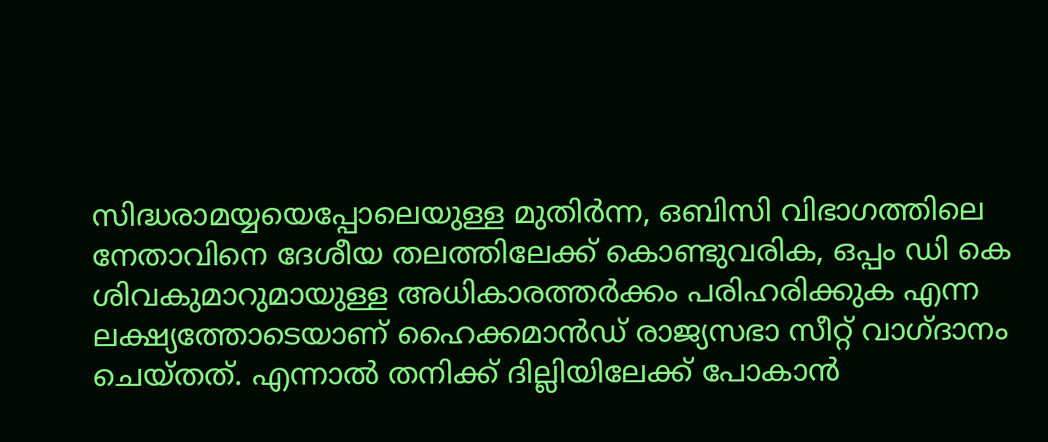സിദ്ധരാമയ്യയെപ്പോലെയുള്ള മുതിർന്ന, ഒബിസി വിഭാഗത്തിലെ നേതാവിനെ ദേശീയ തലത്തിലേക്ക് കൊണ്ടുവരിക, ഒപ്പം ഡി കെ ശിവകുമാറുമായുള്ള അധികാരത്തർക്കം പരിഹരിക്കുക എന്ന ലക്ഷ്യത്തോടെയാണ് ഹൈക്കമാൻഡ് രാജ്യസഭാ സീറ്റ് വാഗ്ദാനം ചെയ്തത്. എന്നാൽ തനിക്ക് ദില്ലിയിലേക്ക് പോകാൻ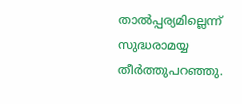താൽപ്പര്യമില്ലെന്ന് സുദ്ധരാമയ്യ തീർത്തുപറഞ്ഞു.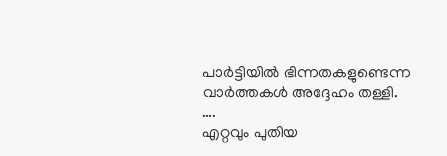പാർട്ടിയിൽ ഭിന്നതകളുണ്ടെന്ന വാർത്തകൾ അദ്ദേഹം തള്ളി.
….
എറ്റവും പുതിയ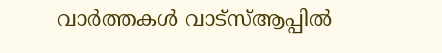വാർത്തകൾ വാട്സ്ആപ്പിൽ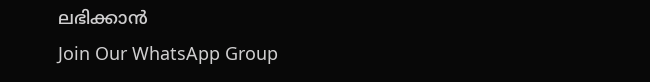ലഭിക്കാൻ
Join Our WhatsApp Group